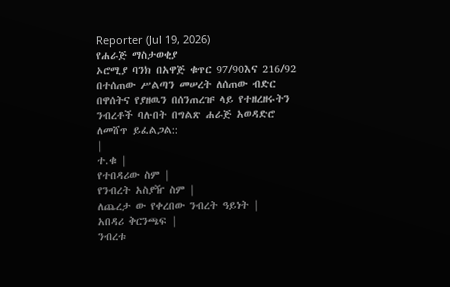Reporter (Jul 19, 2026)
የሐራጅ ማስታወቂያ
ኦሮሚያ ባንክ በአዋጅ ቁጥር 97/90እና 216/92 በተሰጠው ሥልጣን መሠረት ለሰጠው ብድር በዋሰትና የያዘዉን በሰንጠረዡ ላይ የተዘረዘሩትን ንብረቶች ባሉበት በግልጽ ሐራጅ አወዳድሮ ለመሸጥ ይፈልጋል::
|
ተ.ቁ |
የተበዳሪው ስም |
የንብረት አስያዥ ስም |
ለጨረታ ው የቀረበው ንብረት ዓይነት |
አበዳሪ ቅርንጫፍ |
ንብረቱ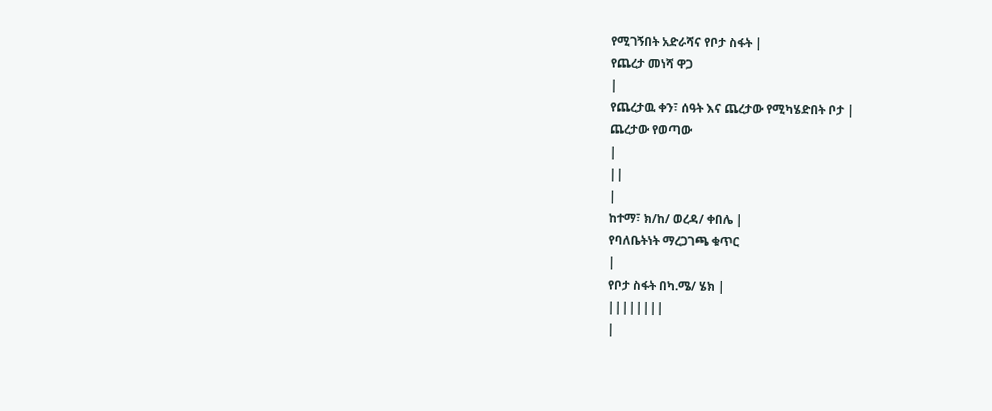የሚገኝበት አድራሻና የቦታ ስፋት |
የጨረታ መነሻ ዋጋ
|
የጨረታዉ ቀን፣ ሰዓት እና ጨረታው የሚካሄድበት ቦታ |
ጨረታው የወጣው
|
||
|
ከተማ፣ ክ/ከ/ ወረዳ/ ቀበሌ |
የባለቤትነት ማረጋገጫ ቁጥር
|
የቦታ ስፋት በካ.ሜ/ ሄክ |
||||||||
|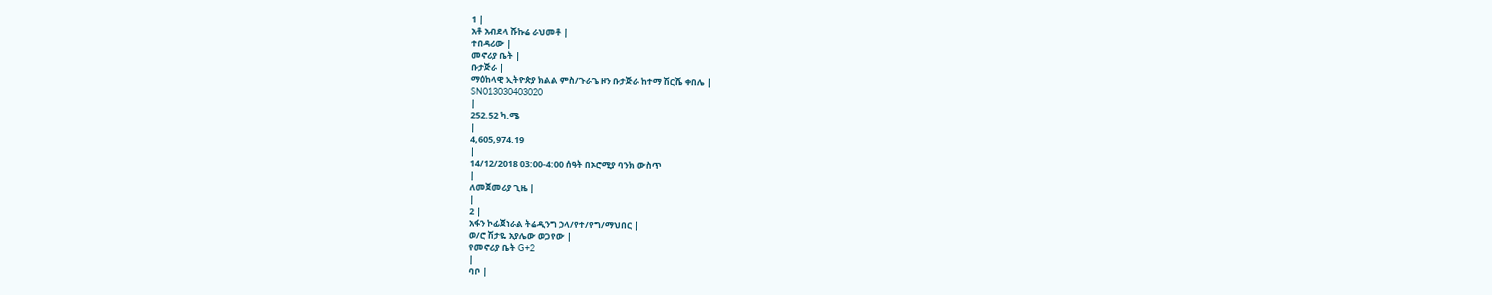1 |
አቶ አብደላ ሹኩሬ ራህመቶ |
ተበዳሪው |
መኖሪያ ቤት |
ቡታጅራ |
ማዕከላዊ ኢትዮጵያ ክልል ምስ/ጉራጌ ዞን ቡታጅራ ከተማ ሽርሼ ቀበሌ |
SN013030403020
|
252.52 ካ.ሜ
|
4,605,974.19
|
14/12/2018 03:00-4:00 ሰዓት በኦሮሚያ ባንክ ውስጥ
|
ለመጀመሪያ ጊዜ |
|
2 |
አፋን ኮፊጀነራል ትሬዲንግ ኃላ/የተ/የግ/ማህበር |
ወ/ሮ ሽታዬ አያሌው ወጋየው |
የመኖሪያ ቤት G+2
|
ባቦ |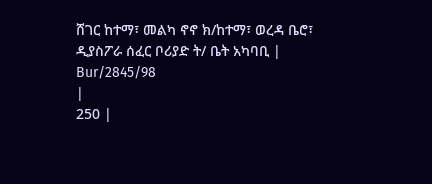ሸገር ከተማ፣ መልካ ኖኖ ክ/ከተማ፣ ወረዳ ቤሮ፣ ዲያስፖራ ሰፈር ቦሪያድ ት/ ቤት አካባቢ |
Bur/2845/98
|
250 |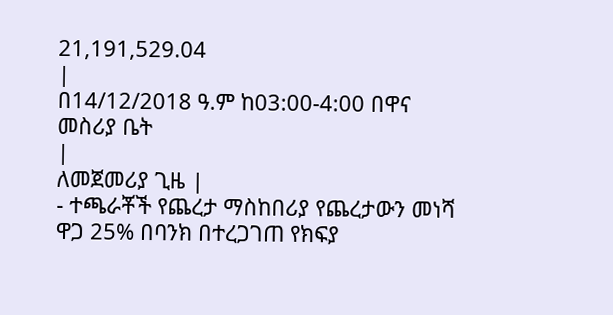21,191,529.04
|
በ14/12/2018 ዓ.ም ከ03:00-4:00 በዋና መስሪያ ቤት
|
ለመጀመሪያ ጊዜ |
- ተጫራቾች የጨረታ ማስከበሪያ የጨረታውን መነሻ ዋጋ 25% በባንክ በተረጋገጠ የክፍያ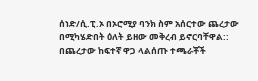ሰነድ/ሲ.ፒ.ኦ በኦሮሚያ ባንክ ስም አሰርተው ጨረታው በሚካሄድበት ዕለት ይዘው መቅረብ ይኖርባቸዋል:: በጨረታው ከፍተኛ ዋጋ ላልሰጡ ተጫራቾች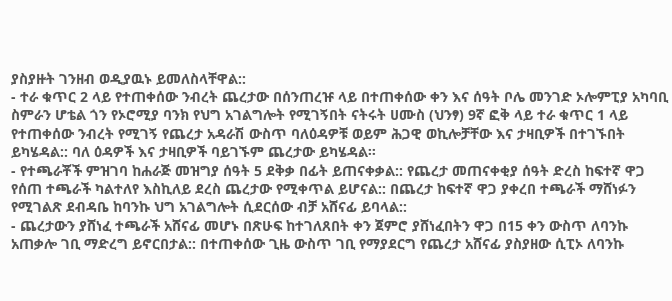ያስያዙት ገንዘብ ወዲያዉኑ ይመለስላቸዋል::
- ተራ ቁጥር 2 ላይ የተጠቀሰው ንብረት ጨረታው በሰንጠረዡ ላይ በተጠቀሰው ቀን እና ሰዓት ቦሌ መንገድ ኦሎምፒያ አካባቢ ስምራን ሆቴል ጎን የኦሮሚያ ባንክ የህግ አገልግሎት የሚገኝበት ናትሩት ሀሙስ (ህንፃ) 9ኛ ፎቅ ላይ ተራ ቁጥር 1 ላይ የተጠቀሰው ንብረት የሚገኝ የጨረታ አዳራሽ ውስጥ ባለዕዳዎቹ ወይም ሕጋዊ ወኪሎቻቸው እና ታዛቢዎች በተገኙበት ይካሄዳል:: ባለ ዕዳዎች እና ታዛቢዎች ባይገኙም ጨረታው ይካሄዳል፡፡
- የተጫራቾች ምዝገባ ከሐራጅ መዝግያ ሰዓት 5 ደቅቃ በፊት ይጠናቀቃል:: የጨረታ መጠናቀቂያ ሰዓት ድረስ ከፍተኛ ዋጋ የሰጠ ተጫራች ካልተለየ እስኪለይ ደረስ ጨረታው የሚቀጥል ይሆናል:: በጨረታ ከፍተኛ ዋጋ ያቀረበ ተጫራች ማሸነፉን የሚገልጽ ደብዳቤ ከባንኩ ህግ አገልግሎት ሲደርሰው ብቻ አሸናፊ ይባላል::
- ጨረታውን ያሸነፈ ተጫራች አሸናፊ መሆኑ በጽሁፍ ከተገለጸበት ቀን ጀምሮ ያሸነፈበትን ዋጋ በ15 ቀን ውስጥ ለባንኩ አጠቃሎ ገቢ ማድረግ ይኖርበታል:: በተጠቀሰው ጊዜ ውስጥ ገቢ የማያደርግ የጨረታ አሸናፊ ያስያዘው ሲፒኦ ለባንኩ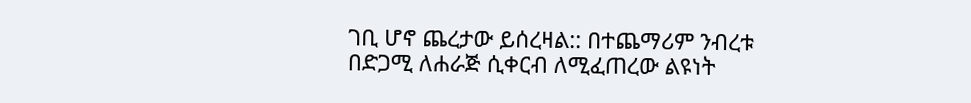ገቢ ሆኖ ጨረታው ይሰረዛል:: በተጨማሪም ንብረቱ በድጋሚ ለሐራጅ ሲቀርብ ለሚፈጠረው ልዩነት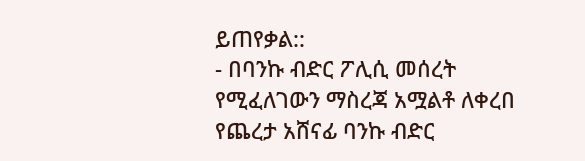ይጠየቃል::
- በባንኩ ብድር ፖሊሲ መሰረት የሚፈለገውን ማስረጃ አሟልቶ ለቀረበ የጨረታ አሸናፊ ባንኩ ብድር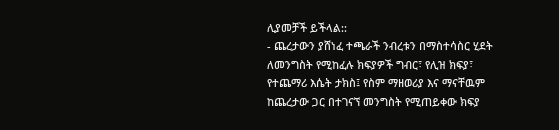ሊያመቻች ይችላል::
- ጨረታውን ያሸነፈ ተጫራች ንብረቱን በማስተሳስር ሂደት ለመንግስት የሚከፈሉ ክፍያዎች ግብር፣ የሊዝ ክፍያ፣ የተጨማሪ እሴት ታክስ፤ የስም ማዘወሪያ እና ማናቸዉም ከጨረታው ጋር በተገናኘ መንግስት የሚጠይቀው ክፍያ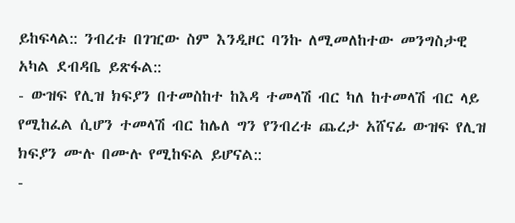ይከፍላል:: ንብረቱ በገዢው ስም እንዲዞር ባንኩ ለሚመለከተው መንግስታዊ አካል ደብዳቤ ይጽፋል::
- ውዝፍ የሊዝ ክፍያን በተመስከተ ከእዳ ተመላሽ ብር ካለ ከተመላሽ ብር ላይ የሚከፈል ሲሆን ተመላሽ ብር ከሌለ ግን የንብረቱ ጨረታ አሸናፊ ውዝፍ የሊዝ ክፍያን ሙሉ በሙሉ የሚከፍል ይሆናል::
-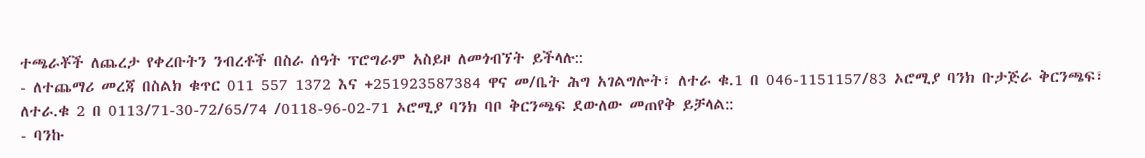ተጫራቾች ለጨረታ የቀረቡትን ንብረቶች በስራ ሰዓት ፕሮግራም አስይዞ ለመጎብኘት ይችላሉ::
- ለተጨማሪ መረጃ በስልክ ቁጥር 011 557 1372 እና +251923587384 ዋና መ/ቤት ሕግ አገልግሎት፣ ለተራ ቁ.1 በ 046-1151157/83 ኦሮሚያ ባንክ ቡታጅራ ቅርንጫፍ፣ ለተራ.ቁ 2 በ 0113/71-30-72/65/74 /0118-96-02-71 ኦሮሚያ ባንክ ባቦ ቅርንጫፍ ደውለው መጠየቅ ይቻላል::
- ባንኩ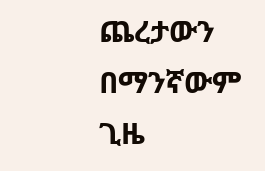ጨረታውን በማንኛውም ጊዜ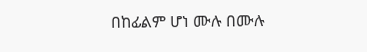በከፊልም ሆነ ሙሉ በሙሉ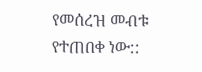የመሰረዝ መብቱ የተጠበቀ ነው::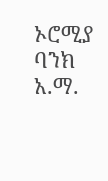ኦሮሚያ ባንክ አ.ማ.